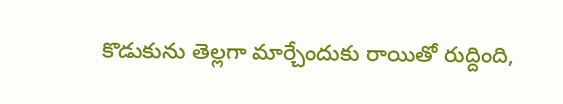కొడుకును తెల్లగా మార్చేందుకు రాయితో రుద్దింది,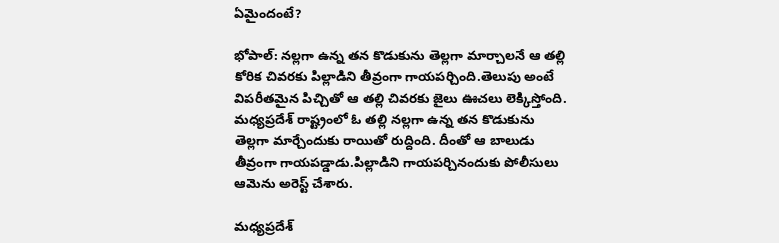ఏమైందంటే?

భోపాల్: నల్లగా ఉన్న తన కొడుకును తెల్లగా మార్చాలనే ఆ తల్లి కోరిక చివరకు పిల్లాడిని తీవ్రంగా గాయపర్చింది.తెలుపు అంటే విపరీతమైన పిచ్చితో ఆ తల్లి చివరకు జైలు ఊచలు లెక్కిస్తోంది. మధ్యప్రదేశ్ రాష్ట్రంలో ఓ తల్లి నల్లగా ఉన్న తన కొడుకును తెల్లగా మార్చేందుకు రాయితో రుద్దింది. దీంతో ఆ బాలుడు తీవ్రంగా గాయపడ్డాడు.పిల్లాడిని గాయపర్చినందుకు పోలీసులు ఆమెను అరెస్ట్ చేశారు.

మధ్యప్రదేశ్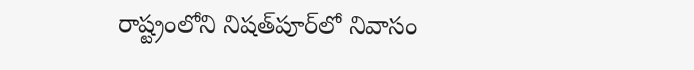రాష్ట్రంలోని నిషత్‌పూర్‌లో నివాసం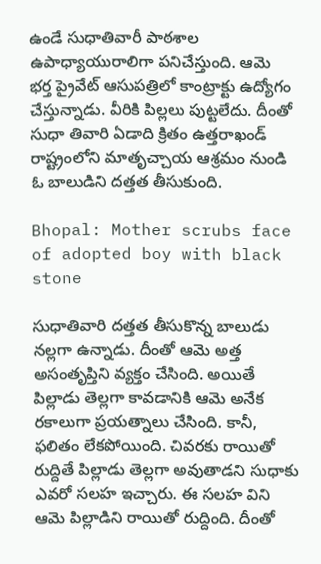ఉండే సుధాతివారీ పాఠశాల ఉపాధ్యాయురాలిగా పనిచేస్తుంది. ఆమె భర్త ప్రైవేట్ ఆసుపత్రిలో కాంట్రాక్టు ఉద్యోగం చేస్తున్నాడు. వీరికి పిల్లలు పుట్టలేదు. దీంతో సుధా తివారి ఏడాది క్రితం ఉత్తరాఖండ్‌ రాష్ట్రంలోని మాతృచ్చాయ ఆశ్రమం నుండి ఓ బాలుడిని దత్తత తీసుకుంది.

Bhopal: Mother scrubs face of adopted boy with black stone

సుధాతివారి దత్తత తీసుకొన్న బాలుడు నల్లగా ఉన్నాడు. దీంతో ఆమె అత్త అసంతృప్తిని వ్యక్తం చేసింది. అయితే పిల్లాడు తెల్లగా కావడానికి ఆమె అనేక రకాలుగా ప్రయత్నాలు చేసింది. కానీ, ఫలితం లేకపోయింది. చివరకు రాయితో రుద్దితే పిల్లాడు తెల్లగా అవుతాడని సుధాకు ఎవరో సలహ ఇచ్చారు. ఈ సలహ విని ఆమె పిల్లాడిని రాయితో రుద్దింది. దీంతో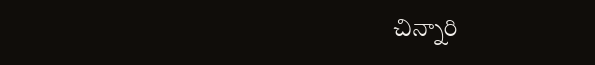చిన్నారి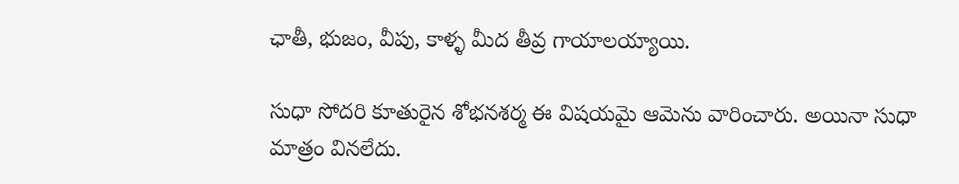ఛాతీ, భుజం, వీపు, కాళ్ళ మీద తీవ్ర గాయాలయ్యాయి.

సుధా సోదరి కూతురైన శోభనశర్మ ఈ విషయమై ఆమెను వారించారు. అయినా సుధా మాత్రం వినలేదు.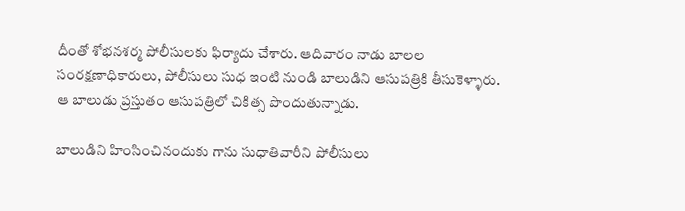దీంతో శోభనశర్మ పోలీసులకు ఫిర్యాదు చేశారు. ఆదివారం నాడు బాలల సంరక్షణాధికారులు, పోలీసులు సుధ ఇంటి నుండి బాలుడిని ఆసుపత్రికి తీసుకెళ్ళారు. ఆ బాలుడు ప్రస్తుతం ఆసుపత్రిలో చికిత్స పొందుతున్నాడు.

బాలుడిని హింసించినందుకు గాను సుధాతివారీని పోలీసులు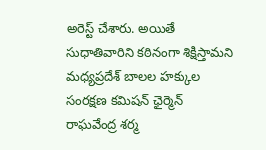అరెస్ట్ చేశారు. అయితే సుధాతివారిని కఠినంగా శిక్షిస్తామని మధ్యప్రదేశ్ బాలల హక్కుల సంరక్షణ కమిషన్ ఛైర్మెన్ రాఘవేంద్ర శర్మ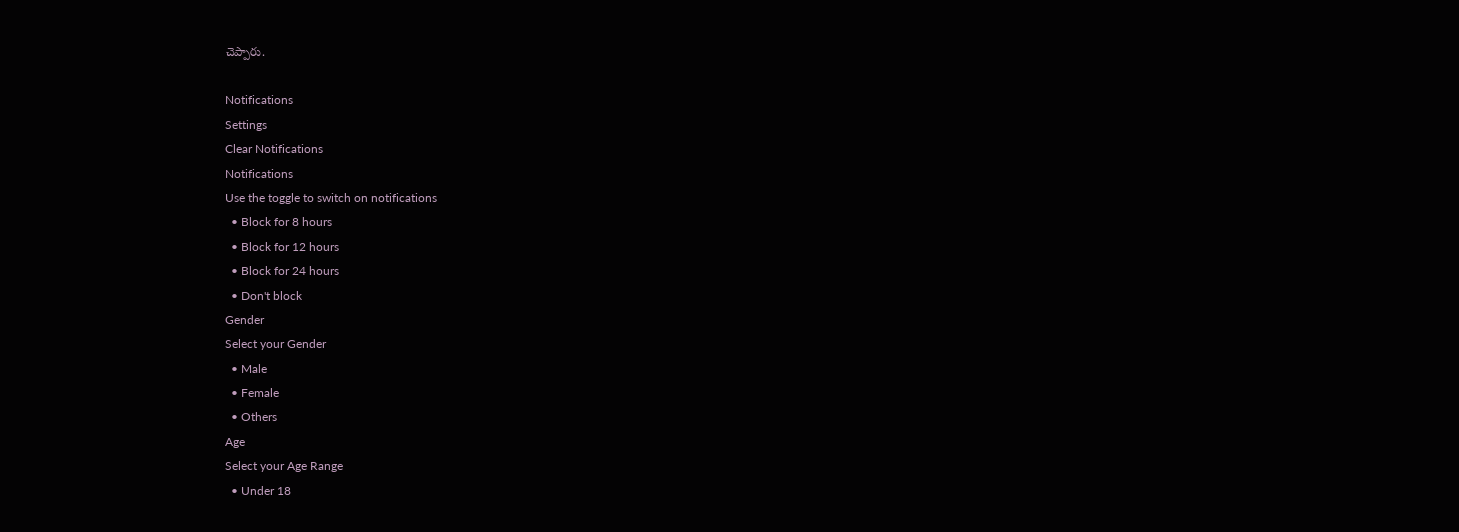చెప్పారు.

Notifications
Settings
Clear Notifications
Notifications
Use the toggle to switch on notifications
  • Block for 8 hours
  • Block for 12 hours
  • Block for 24 hours
  • Don't block
Gender
Select your Gender
  • Male
  • Female
  • Others
Age
Select your Age Range
  • Under 18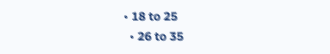• 18 to 25
  • 26 to 35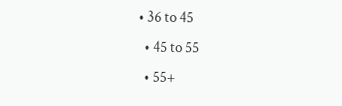• 36 to 45
  • 45 to 55
  • 55+